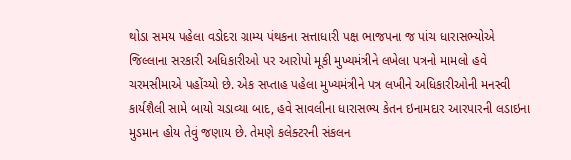થોડા સમય પહેલા વડોદરા ગ્રામ્ય પંથકના સત્તાધારી પક્ષ ભાજપના જ પાંચ ધારાસભ્યોએ જિલ્લાના સરકારી અધિકારીઓ પર આરોપો મૂકી મુખ્યમંત્રીને લખેલા પત્રનો મામલો હવે ચરમસીમાએ પહોંચ્યો છે. એક સપ્તાહ પહેલા મુખ્યમંત્રીને પત્ર લખીને અધિકારીઓની મનસ્વી કાર્યશૈલી સામે બાયો ચડાવ્યા બાદ, હવે સાવલીના ધારાસભ્ય કેતન ઇનામદાર આરપારની લડાઇના મુડમાન હોય તેવું જણાય છે. તેમણે કલેક્ટરની સંકલન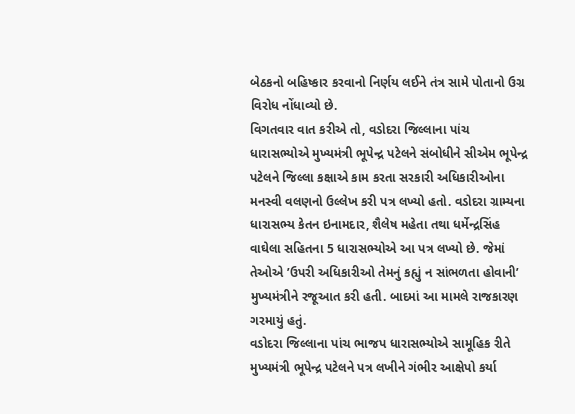બેઠકનો બહિષ્કાર કરવાનો નિર્ણય લઈને તંત્ર સામે પોતાનો ઉગ્ર વિરોધ નોંધાવ્યો છે.
વિગતવાર વાત કરીએ તો, વડોદરા જિલ્લાના પાંચ ધારાસભ્યોએ મુખ્યમંત્રી ભૂપેન્દ્ર પટેલને સંબોધીને સીએમ ભૂપેન્દ્ર પટેલને જિલ્લા કક્ષાએ કામ કરતા સરકારી અધિકારીઓના મનસ્વી વલણનો ઉલ્લેખ કરી પત્ર લખ્યો હતો. વડોદરા ગ્રામ્યના ધારાસભ્ય કેતન ઇનામદાર, શૈલેષ મહેતા તથા ધર્મેન્દ્રસિંહ વાઘેલા સહિતના 5 ધારાસભ્યોએ આ પત્ર લખ્યો છે. જેમાં તેઓએ ’ઉપરી અધિકારીઓ તેમનું કહ્યું ન સાંભળતા હોવાની’ મુખ્યમંત્રીને રજૂઆત કરી હતી. બાદમાં આ મામલે રાજકારણ ગરમાયું હતું.
વડોદરા જિલ્લાના પાંચ ભાજપ ધારાસભ્યોએ સામૂહિક રીતે મુખ્યમંત્રી ભૂપેન્દ્ર પટેલને પત્ર લખીને ગંભીર આક્ષેપો કર્યા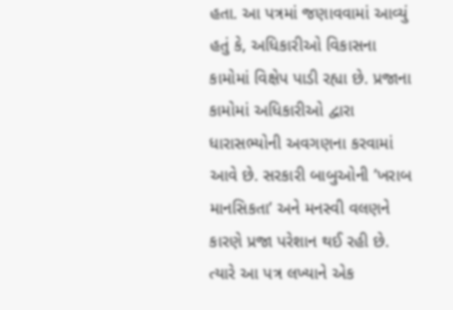હતા. આ પત્રમાં જણાવવામાં આવ્યું હતું કે, અધિકારીઓ વિકાસના કામોમાં વિક્ષેપ પાડી રહ્યા છે. પ્રજાના કામોમાં અધિકારીઓ દ્વારા ધારાસભ્યોની અવગણના કરવામાં આવે છે. સરકારી બાબુઓની ’ખરાબ માનસિકતા’ અને મનસ્વી વલણને કારણે પ્રજા પરેશાન થઈ રહી છે.
ત્યારે આ પત્ર લખ્યાને એક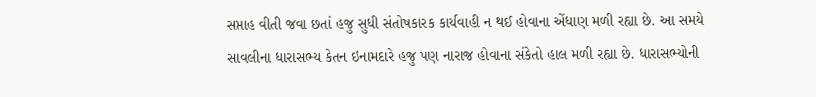સપ્તાહ વીતી જવા છતાં હજુ સુધી સંતોષકારક કાર્યવાહી ન થઈ હોવાના એંધાણ મળી રહ્યા છે. આ સમયે સાવલીના ધારાસભ્ય કેતન ઇનામદારે હજુ પણ નારાજ હોવાના સંકેતો હાલ મળી રહ્યા છે. ધારાસભ્યોની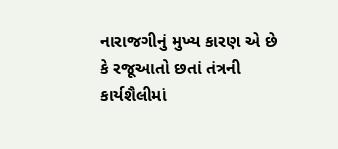નારાજગીનું મુખ્ય કારણ એ છે કે રજૂઆતો છતાં તંત્રની કાર્યશૈલીમાં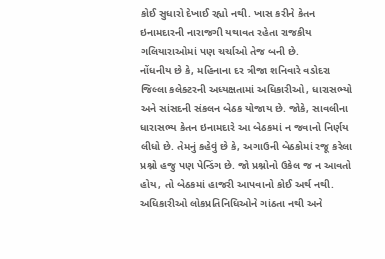કોઈ સુધારો દેખાઈ રહ્યો નથી. ખાસ કરીને કેતન ઇનામદારની નારાજગી યથાવત રહેતા રાજકીય ગલિયારાઓમાં પણ ચર્ચાઓ તેજ બની છે.
નોંધનીય છે કે, મહિનાના દર ત્રીજા શનિવારે વડોદરા જિલ્લા કલેક્ટરની અધ્યક્ષતામાં અધિકારીઓ, ધારાસભ્યો અને સાંસદની સંકલન બેઠક યોજાય છે. જોકે, સાવલીના ધારાસભ્ય કેતન ઇનામદારે આ બેઠકમાં ન જવાનો નિર્ણય લીધો છે. તેમનું કહેવું છે કે, અગાઉની બેઠકોમાં રજૂ કરેલા પ્રશ્નો હજુ પણ પેન્ડિંગ છે. જો પ્રશ્નોનો ઉકેલ જ ન આવતો હોય, તો બેઠકમાં હાજરી આપવાનો કોઈ અર્થ નથી. અધિકારીઓ લોકપ્રતિનિધિઓને ગાંઠતા નથી અને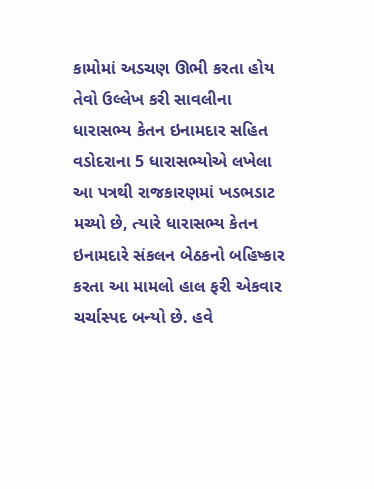કામોમાં અડચણ ઊભી કરતા હોય તેવો ઉલ્લેખ કરી સાવલીના ધારાસભ્ય કેતન ઇનામદાર સહિત વડોદરાના 5 ધારાસભ્યોએ લખેલા આ પત્રથી રાજકારણમાં ખડભડાટ મચ્યો છે, ત્યારે ધારાસભ્ય કેતન ઇનામદારે સંકલન બેઠકનો બહિષ્કાર કરતા આ મામલો હાલ ફરી એકવાર ચર્ચાસ્પદ બન્યો છે. હવે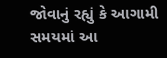જોવાનું રહ્યું કે આગામી સમયમાં આ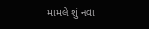મામલે શું નવા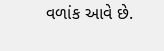વળાંક આવે છે.